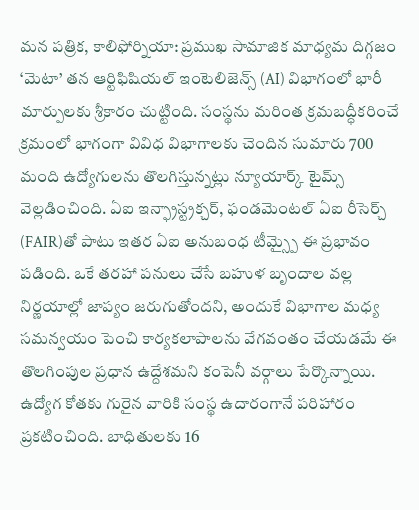మన పత్రిక, కాలిఫోర్నియా: ప్రముఖ సామాజిక మాధ్యమ దిగ్గజం ‘మెటా’ తన ఆర్టిఫిషియల్ ఇంటెలిజెన్స్ (AI) విభాగంలో భారీ మార్పులకు శ్రీకారం చుట్టింది. సంస్థను మరింత క్రమబద్ధీకరించే క్రమంలో భాగంగా వివిధ విభాగాలకు చెందిన సుమారు 700 మంది ఉద్యోగులను తొలగిస్తున్నట్లు న్యూయార్క్ టైమ్స్ వెల్లడించింది. ఏఐ ఇన్ఫ్రాస్ట్రక్చర్, ఫండమెంటల్ ఏఐ రీసెర్చ్ (FAIR)తో పాటు ఇతర ఏఐ అనుబంధ టీమ్స్పై ఈ ప్రభావం పడింది. ఒకే తరహా పనులు చేసే బహుళ బృందాల వల్ల నిర్ణయాల్లో జాప్యం జరుగుతోందని, అందుకే విభాగాల మధ్య సమన్వయం పెంచి కార్యకలాపాలను వేగవంతం చేయడమే ఈ తొలగింపుల ప్రధాన ఉద్దేశమని కంపెనీ వర్గాలు పేర్కొన్నాయి.
ఉద్యోగ కోతకు గురైన వారికి సంస్థ ఉదారంగానే పరిహారం ప్రకటించింది. బాధితులకు 16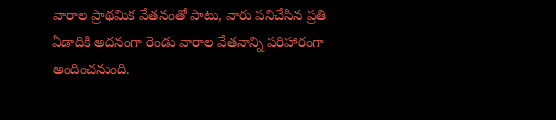వారాల ప్రాథమిక వేతనంతో పాటు, వారు పనిచేసిన ప్రతి ఏడాదికి అదనంగా రెండు వారాల వేతనాన్ని పరిహారంగా అందించనుంది.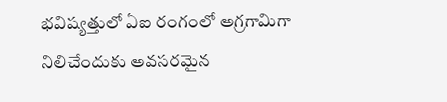భవిష్యత్తులో ఏఐ రంగంలో అగ్రగామిగా నిలిచేందుకు అవసరమైన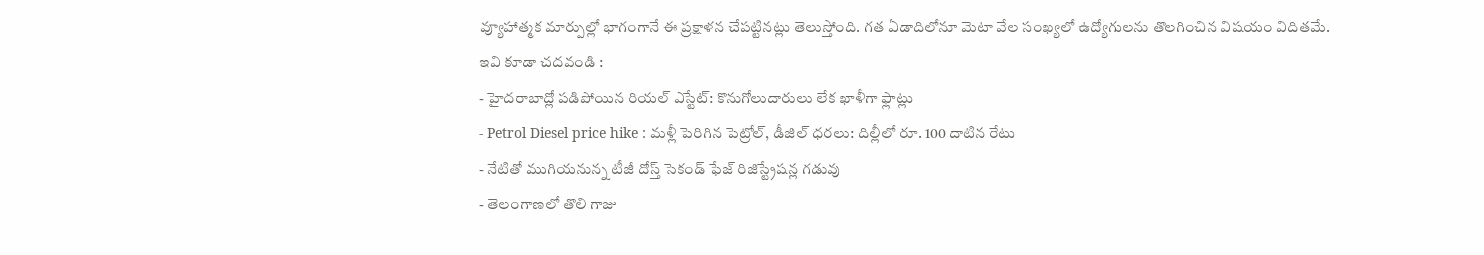వ్యూహాత్మక మార్పుల్లో భాగంగానే ఈ ప్రక్షాళన చేపట్టినట్లు తెలుస్తోంది. గత ఏడాదిలోనూ మెటా వేల సంఖ్యలో ఉద్యోగులను తొలగించిన విషయం విదితమే.
ఇవి కూడా చదవండి :
- హైదరాబాద్లో పడిపోయిన రియల్ ఎస్టేట్: కొనుగోలుదారులు లేక ఖాళీగా ఫ్లాట్లు
- Petrol Diesel price hike : మళ్లీ పెరిగిన పెట్రోల్, డీజిల్ ధరలు: దిల్లీలో రూ. 100 దాటిన రేటు
- నేటితో ముగియనున్న టీజీ దోస్త్ సెకండ్ ఫేజ్ రిజిస్ట్రేషన్ల గడువు
- తెలంగాణలో తొలి గాజు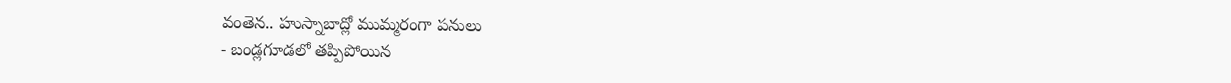వంతెన.. హుస్నాబాద్లో ముమ్మరంగా పనులు
- బండ్లగూడలో తప్పిపోయిన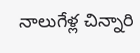నాలుగేళ్ల చిన్నారి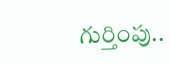గుర్తింపు..